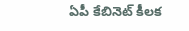ఏపీ కేబినెట్ కీలక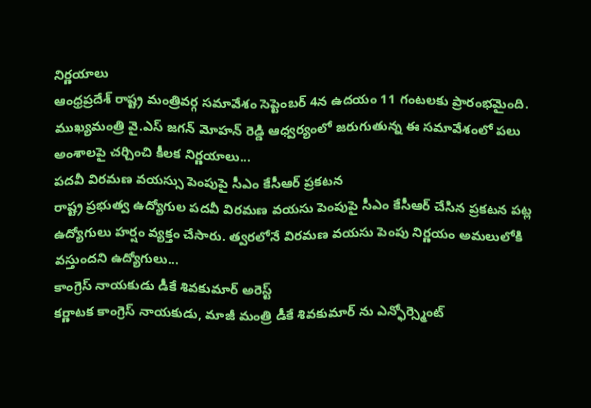నిర్ణయాలు
ఆంధ్రప్రదేశ్ రాష్ట్ర మంత్రివర్గ సమావేశం సెప్టెంబర్ 4న ఉదయం 11 గంటలకు ప్రారంభమైంది. ముఖ్యమంత్రి వై.ఎస్ జగన్ మోహన్ రెడ్డి ఆధ్వర్యంలో జరుగుతున్న ఈ సమావేశంలో పలు అంశాలపై చర్చించి కీలక నిర్ణయాలు...
పదవీ విరమణ వయస్సు పెంపుపై సీఎం కేసీఆర్ ప్రకటన
రాష్ట్ర ప్రభుత్వ ఉద్యోగుల పదవీ విరమణ వయసు పెంపుపై సీఎం కేసీఆర్ చేసిన ప్రకటన పట్ల ఉద్యోగులు హర్షం వ్యక్తం చేసారు. త్వరలోనే విరమణ వయసు పెంపు నిర్ణయం అమలులోకి వస్తుందని ఉద్యోగులు...
కాంగ్రెస్ నాయకుడు డీకే శివకుమార్ అరెస్ట్
కర్ణాటక కాంగ్రెస్ నాయకుడు, మాజీ మంత్రి డీకే శివకుమార్ ను ఎన్ఫోర్స్మెంట్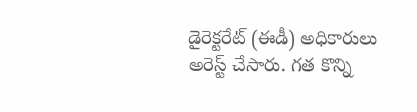డైరెక్టరేట్ (ఈడీ) అధికారులు అరెస్ట్ చేసారు. గత కొన్ని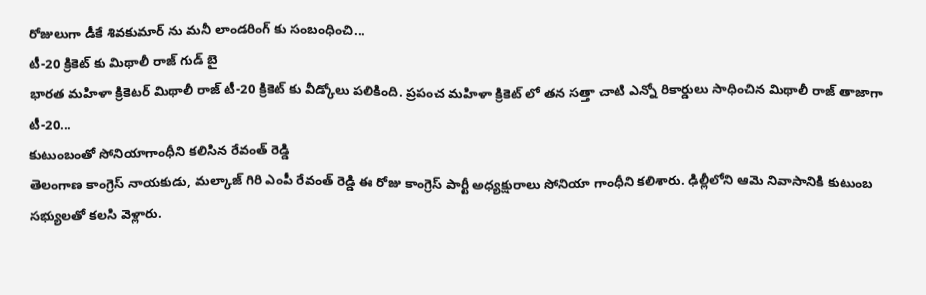రోజులుగా డీకే శివకుమార్ ను మనీ లాండరింగ్ కు సంబంధించి...
టీ-20 క్రికెట్ కు మిథాలీ రాజ్ గుడ్ బై
భారత మహిళా క్రికెటర్ మిథాలీ రాజ్ టీ-20 క్రికెట్ కు వీడ్కోలు పలికింది. ప్రపంచ మహిళా క్రికెట్ లో తన సత్తా చాటి ఎన్నో రికార్డులు సాధించిన మిథాలీ రాజ్ తాజాగా టీ-20...
కుటుంబంతో సోనియాగాంధీని కలిసిన రేవంత్ రెడ్డి
తెలంగాణ కాంగ్రెస్ నాయకుడు, మల్కాజ్ గిరి ఎంపీ రేవంత్ రెడ్డి ఈ రోజు కాంగ్రెస్ పార్టీ అధ్యక్షురాలు సోనియా గాంధీని కలిశారు. ఢిల్లీలోని ఆమె నివాసానికి కుటుంబ సభ్యులతో కలసి వెళ్లారు.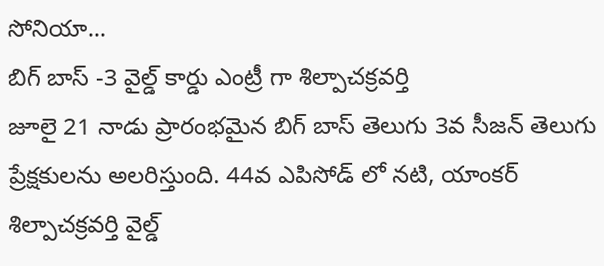సోనియా...
బిగ్ బాస్ -3 వైల్డ్ కార్డు ఎంట్రీ గా శిల్పాచక్రవర్తి
జూలై 21 నాడు ప్రారంభమైన బిగ్ బాస్ తెలుగు 3వ సీజన్ తెలుగు ప్రేక్షకులను అలరిస్తుంది. 44వ ఎపిసోడ్ లో నటి, యాంకర్ శిల్పాచక్రవర్తి వైల్డ్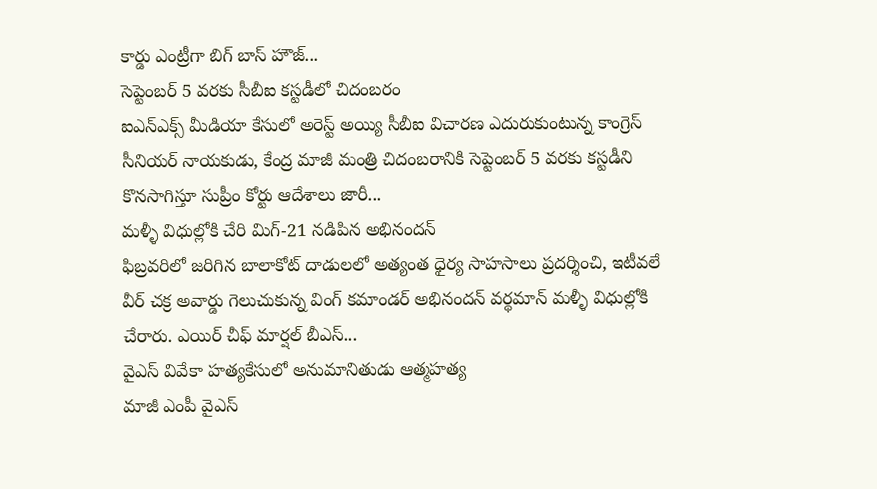కార్డు ఎంట్రీగా బిగ్ బాస్ హౌజ్...
సెప్టెంబర్ 5 వరకు సీబీఐ కస్టడీలో చిదంబరం
ఐఎన్ఎక్స్ మీడియా కేసులో అరెస్ట్ అయ్యి సీబీఐ విచారణ ఎదురుకుంటున్న కాంగ్రెస్ సీనియర్ నాయకుడు, కేంద్ర మాజీ మంత్రి చిదంబరానికి సెప్టెంబర్ 5 వరకు కస్టడీని కొనసాగిస్తూ సుప్రీం కోర్టు ఆదేశాలు జారీ...
మళ్ళీ విధుల్లోకి చేరి మిగ్-21 నడిపిన అభినందన్
ఫిబ్రవరిలో జరిగిన బాలాకోట్ దాడులలో అత్యంత ధైర్య సాహసాలు ప్రదర్శించి, ఇటీవలే వీర్ చక్ర అవార్డు గెలుచుకున్న వింగ్ కమాండర్ అభినందన్ వర్థమాన్ మళ్ళీ విధుల్లోకి చేరారు. ఎయిర్ చీఫ్ మార్షల్ బీఎస్...
వైఎస్ వివేకా హత్యకేసులో అనుమానితుడు ఆత్మహత్య
మాజీ ఎంపీ వైఎస్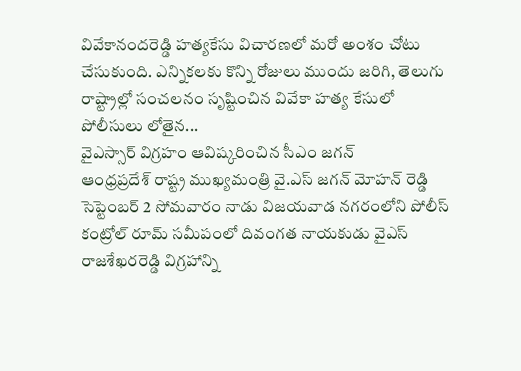వివేకానందరెడ్డి హత్యకేసు విచారణలో మరో అంశం చోటు చేసుకుంది. ఎన్నికలకు కొన్ని రోజులు ముందు జరిగి, తెలుగు రాష్ట్రాల్లో సంచలనం సృష్టించిన వివేకా హత్య కేసులో పోలీసులు లోతైన...
వైఎస్సార్ విగ్రహం ఆవిష్కరించిన సీఎం జగన్
ఆంధ్రప్రదేశ్ రాష్ట్ర ముఖ్యమంత్రి వై.ఎస్ జగన్ మోహన్ రెడ్డి సెప్టెంబర్ 2 సోమవారం నాడు విజయవాడ నగరంలోని పోలీస్ కంట్రోల్ రూమ్ సమీపంలో దివంగత నాయకుడు వైఎస్ రాజశేఖరరెడ్డి విగ్రహాన్ని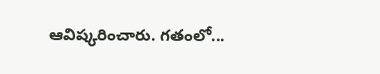ఆవిష్కరించారు. గతంలో...